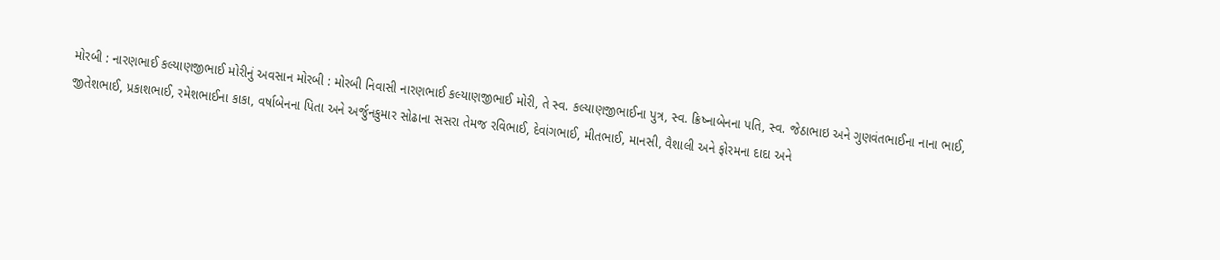મોરબી : નારણભાઈ કલ્યાણજીભાઈ મોરીનું અવસાન મોરબી : મોરબી નિવાસી નારણભાઈ કલ્યાણજીભાઈ મોરી, તે સ્વ. કલ્યાણજીભાઈના પુત્ર, સ્વ. ક્રિષ્નાબેનના પતિ, સ્વ. જેઠાભાઇ અને ગુણવંતભાઈના નાના ભાઈ, જીતેશભાઈ, પ્રકાશભાઈ, રમેશભાઈના કાકા, વર્ષાબેનના પિતા અને અર્જુનકુમાર સોઢાના સસરા તેમજ રવિભાઈ, દેવાંગભાઈ, મીતભાઈ, માનસી, વૈશાલી અને ફોરમના દાદા અને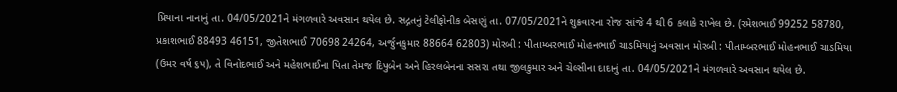પ્રિયાના નાનાનું તા. 04/05/2021ને મંગળવારે અવસાન થયેલ છે. સદ્ગતનું ટેલીફોનીક બેસણું તા. 07/05/2021ને શુક્રવારના રોજ સાંજે 4 થી 6 કલાકે રાખેલ છે. (રમેશભાઈ 99252 58780, પ્રકાશભાઈ 88493 46151, જીતેશભાઈ 70698 24264, અર્જુનકુમાર 88664 62803) મોરબી : પીતામ્બરભાઈ મોહનભાઈ ચાડમિયાનું અવસાન મોરબી : પીતામ્બરભાઈ મોહનભાઈ ચાડમિયા (ઉમર વર્ષ ૬૫), તે વિનોદભાઈ અને મહેશભાઈના પિતા તેમજ દિપુબેન અને હિરલબેનના સસરા તથા જીલકુમાર અને ચેલ્સીના દાદાનું તા. 04/05/2021ને મંગળવારે અવસાન થયેલ છે.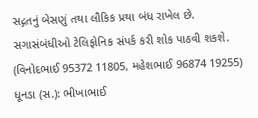સદ્ગતનું બેસણું તથા લૌકિક પ્રથા બંધ રાખેલ છે. સગાસંબંધીઓ ટેલિફોનિક સંપર્ક કરી શોક પાઠવી શકશે. (વિનોદભાઈ 95372 11805, મહેશભાઈ 96874 19255) ધૂનડા (સ.): ભીખાભાઈ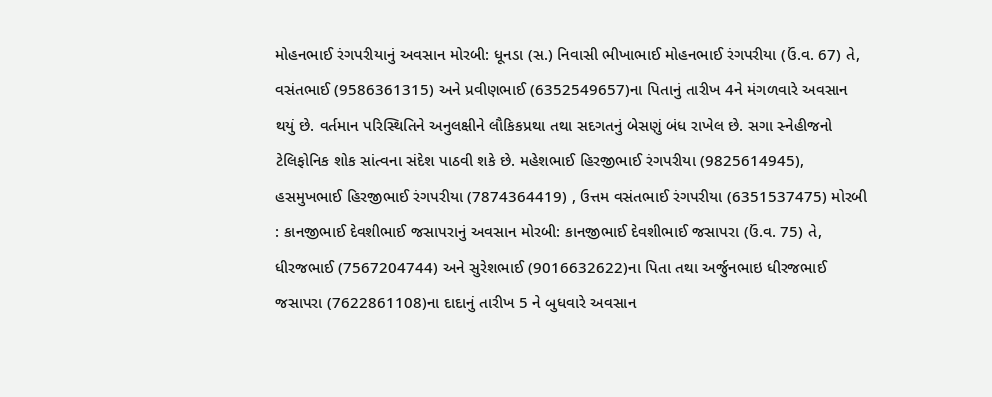મોહનભાઈ રંગપરીયાનું અવસાન મોરબી: ધૂનડા (સ.) નિવાસી ભીખાભાઈ મોહનભાઈ રંગપરીયા (ઉં.વ. 67) તે, વસંતભાઈ (9586361315) અને પ્રવીણભાઈ (6352549657)ના પિતાનું તારીખ 4ને મંગળવારે અવસાન થયું છે. વર્તમાન પરિસ્થિતિને અનુલક્ષીને લૌકિકપ્રથા તથા સદગતનું બેસણું બંધ રાખેલ છે. સગા સ્નેહીજનો ટેલિફોનિક શોક સાંત્વના સંદેશ પાઠવી શકે છે. મહેશભાઈ હિરજીભાઈ રંગપરીયા (9825614945), હસમુખભાઈ હિરજીભાઈ રંગપરીયા (7874364419) , ઉત્તમ વસંતભાઈ રંગપરીયા (6351537475) મોરબી : કાનજીભાઈ દેવશીભાઈ જસાપરાનું અવસાન મોરબી: કાનજીભાઈ દેવશીભાઈ જસાપરા (ઉં.વ. 75) તે, ધીરજભાઈ (7567204744) અને સુરેશભાઈ (9016632622)ના પિતા તથા અર્જુનભાઇ ધીરજભાઈ જસાપરા (7622861108)ના દાદાનું તારીખ 5 ને બુધવારે અવસાન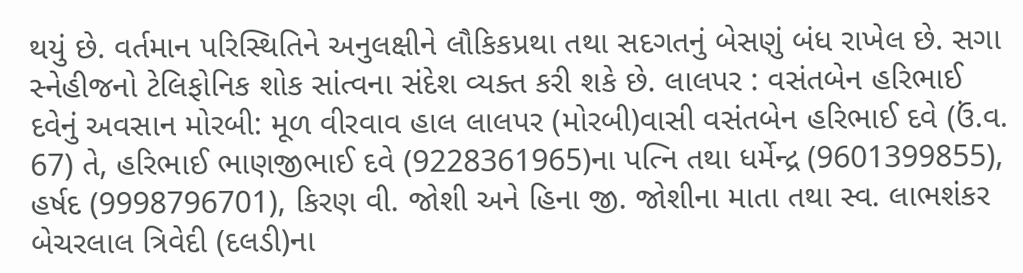થયું છે. વર્તમાન પરિસ્થિતિને અનુલક્ષીને લૌકિકપ્રથા તથા સદગતનું બેસણું બંધ રાખેલ છે. સગા સ્નેહીજનો ટેલિફોનિક શોક સાંત્વના સંદેશ વ્યક્ત કરી શકે છે. લાલપર : વસંતબેન હરિભાઈ દવેનું અવસાન મોરબી: મૂળ વીરવાવ હાલ લાલપર (મોરબી)વાસી વસંતબેન હરિભાઈ દવે (ઉં.વ. 67) તે, હરિભાઈ ભાણજીભાઈ દવે (9228361965)ના પત્નિ તથા ધર્મેન્દ્ર (9601399855), હર્ષદ (9998796701), કિરણ વી. જોશી અને હિના જી. જોશીના માતા તથા સ્વ. લાભશંકર બેચરલાલ ત્રિવેદી (દલડી)ના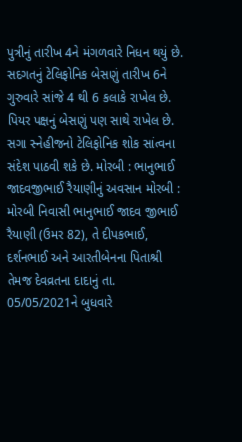પુત્રીનું તારીખ 4ને મંગળવારે નિધન થયું છે. સદગતનું ટેલિફોનિક બેસણું તારીખ 6ને ગુરુવારે સાંજે 4 થી 6 કલાકે રાખેલ છે. પિયર પક્ષનું બેસણું પણ સાથે રાખેલ છે. સગા સ્નેહીજનો ટેલિફોનિક શોક સાંત્વના સંદેશ પાઠવી શકે છે. મોરબી : ભાનુભાઈ જાદવજીભાઈ રૈયાણીનું અવસાન મોરબી : મોરબી નિવાસી ભાનુભાઈ જાદવ જીભાઈ રૈયાણી (ઉમર 82), તે દીપકભાઈ, દર્શનભાઈ અને આરતીબેનના પિતાશ્રી તેમજ દેવવ્રતના દાદાનું તા. 05/05/2021ને બુધવારે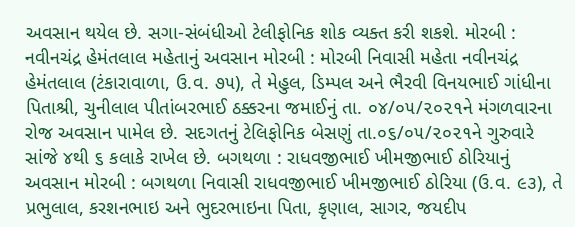અવસાન થયેલ છે. સગા-સંબંધીઓ ટેલીફોનિક શોક વ્યક્ત કરી શકશે. મોરબી : નવીનચંદ્ર હેમંતલાલ મહેતાનું અવસાન મોરબી : મોરબી નિવાસી મહેતા નવીનચંદ્ર હેમંતલાલ (ટંકારાવાળા, ઉ.વ. ૭૫), તે મેહુલ, ડિમ્પલ અને ભૈરવી વિનયભાઈ ગાંધીના પિતાશ્રી, ચુનીલાલ પીતાંબરભાઈ ઠક્કરના જમાઈનું તા. ૦૪/૦૫/૨૦૨૧ને મંગળવારના રોજ અવસાન પામેલ છે. સદગતનું ટેલિફોનિક બેસણું તા.૦૬/૦૫/૨૦૨૧ને ગુરુવારે સાંજે ૪થી ૬ કલાકે રાખેલ છે. બગથળા : રાધવજીભાઈ ખીમજીભાઈ ઠોરિયાનું અવસાન મોરબી : બગથળા નિવાસી રાધવજીભાઈ ખીમજીભાઈ ઠોરિયા (ઉ.વ. ૯૩), તે પ્રભુલાલ, કરશનભાઇ અને ભુદરભાઇના પિતા, કૃણાલ, સાગર, જયદીપ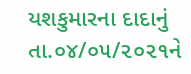યશકુમારના દાદાનું તા.૦૪/૦૫/૨૦૨૧ને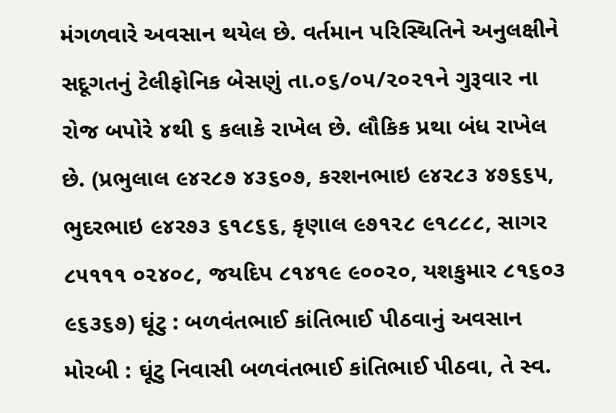મંગળવારે અવસાન થયેલ છે. વર્તમાન પરિસ્થિતિને અનુલક્ષીને સદૂગતનું ટેલીફોનિક બેસણું તા.૦૬/૦૫/૨૦૨૧ને ગુરૂવાર ના રોજ બપોરે ૪થી ૬ કલાકે રાખેલ છે. લૌકિક પ્રથા બંધ રાખેલ છે. (પ્રભુલાલ ૯૪ર૮૭ ૪૩૬૦૭, કરશનભાઇ ૯૪ર૮૩ ૪૭૬૬૫, ભુદરભાઇ ૯૪ર૭૩ ૬૧૮૬૬, કૃણાલ ૯૭૧૨૮ ૯૧૮૮૮, સાગર ૮૫૧૧૧ ૦૨૪૦૮, જયદિપ ૮૧૪૧૯ ૯૦૦૨૦, યશકુમાર ૮૧૬૦૩ ૯૬૩૬૭) ઘૂંટુ : બળવંતભાઈ કાંતિભાઈ પીઠવાનું અવસાન મોરબી : ઘૂંટુ નિવાસી બળવંતભાઈ કાંતિભાઈ પીઠવા, તે સ્વ.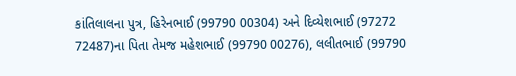કાંતિલાલના પુત્ર, હિરેનભાઈ (99790 00304) અને દિવ્યેશભાઈ (97272 72487)ના પિતા તેમજ મહેશભાઈ (99790 00276), લલીતભાઈ (99790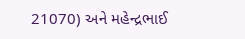21070) અને મહેન્દ્રભાઈ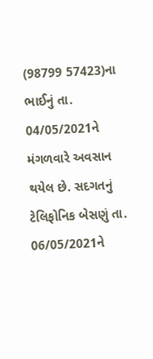(98799 57423)ના ભાઈનું તા. 04/05/2021ને મંગળવારે અવસાન થયેલ છે. સદગતનું ટેલિફોનિક બેસણું તા. 06/05/2021ને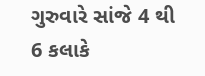ગુરુવારે સાંજે 4 થી 6 કલાકે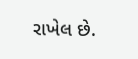રાખેલ છે.